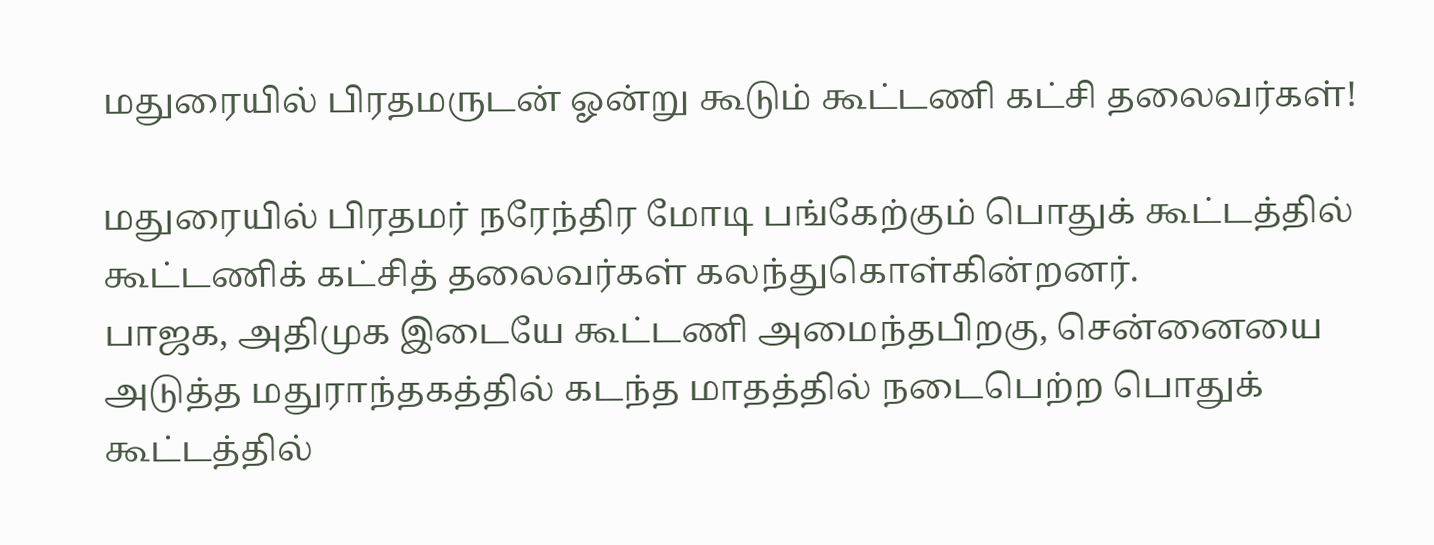மதுரையில் பிரதமருடன் ஓன்று கூடும் கூட்டணி கட்சி தலைவர்கள்!

மதுரையில் பிரதமர் நரேந்திர மோடி பங்கேற்கும் பொதுக் கூட்டத்தில் கூட்டணிக் கட்சித் தலைவர்கள் கலந்துகொள்கின்றனர்.
பாஜக, அதிமுக இடையே கூட்டணி அமைந்தபிறகு, சென்னையை அடுத்த மதுராந்தகத்தில் கடந்த மாதத்தில் நடைபெற்ற பொதுக் கூட்டத்தில்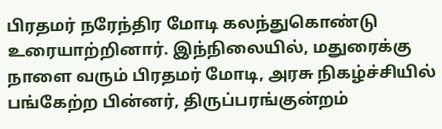பிரதமர் நரேந்திர மோடி கலந்துகொண்டு உரையாற்றினார். இந்நிலையில், மதுரைக்கு நாளை வரும் பிரதமர் மோடி, அரசு நிகழ்ச்சியில் பங்கேற்ற பின்னர், திருப்பரங்குன்றம்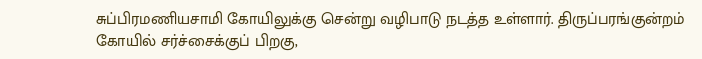சுப்பிரமணியசாமி கோயிலுக்கு சென்று வழிபாடு நடத்த உள்ளார். திருப்பரங்குன்றம் கோயில் சர்ச்சைக்குப் பிறகு,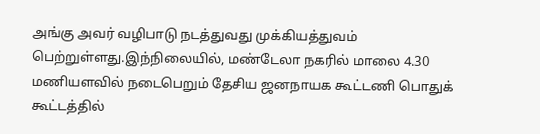அங்கு அவர் வழிபாடு நடத்துவது முக்கியத்துவம் பெற்றுள்ளது.இந்நிலையில், மண்டேலா நகரில் மாலை 4.30 மணியளவில் நடைபெறும் தேசிய ஜனநாயக கூட்டணி பொதுக் கூட்டத்தில்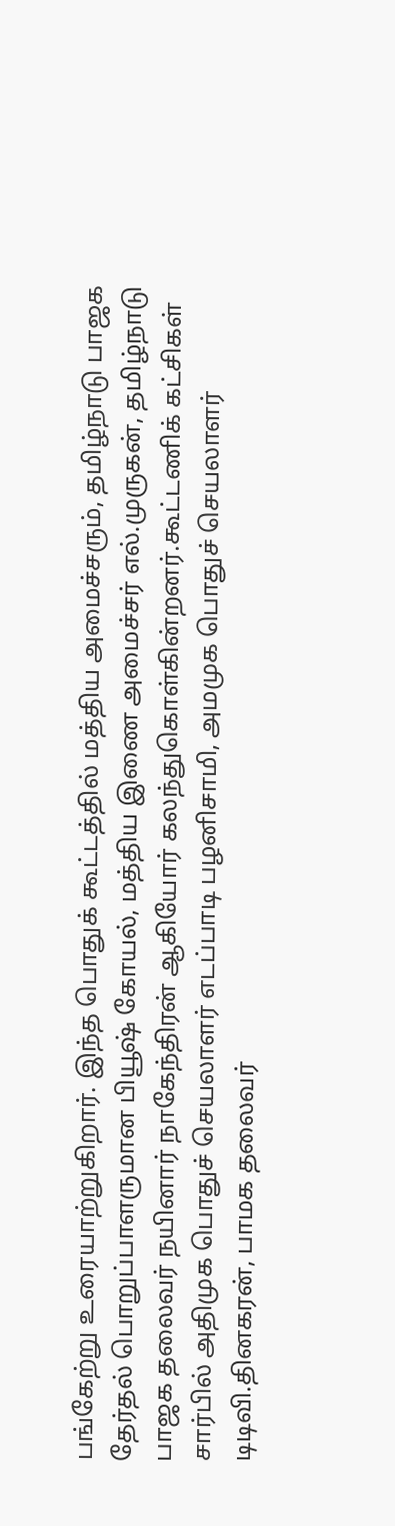பங்கேற்று உரையாற்றுகிறார். இந்த பொதுக் கூட்டத்தில் மத்திய அமைச்சரும், தமிழ்நாடு பாஜக தேர்தல் பொறுப்பாளருமான பியூஷ் கோயல், மத்திய இணை அமைச்சர் எல்.முருகன், தமிழ்நாடு பாஜக தலைவர் நயினார் நாகேந்திரன் ஆகியோர் கலந்துகொள்கின்றனர்.கூட்டணிக் கட்சிகள் சார்பில் அதிமுக பொதுச் செயலாளர் எடப்பாடி பழனிசாமி, அமமுக பொதுச் செயலாளர் டிடிவி.தினகரன், பாமக தலைவர்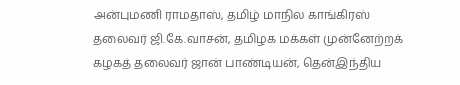அன்புமணி ராமதாஸ், தமிழ் மாநில காங்கிரஸ் தலைவர் ஜி.கே.வாசன், தமிழக மக்கள் முன்னேற்றக் கழகத் தலைவர் ஜான் பாண்டியன், தென்இந்திய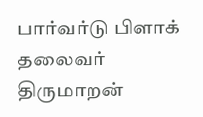பார்வர்டு பிளாக் தலைவர் திருமாறன்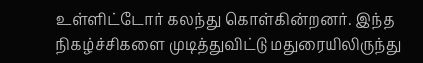உள்ளிட்டோர் கலந்து கொள்கின்றனர். இந்த நிகழ்ச்சிகளை முடித்துவிட்டு மதுரையிலிருந்து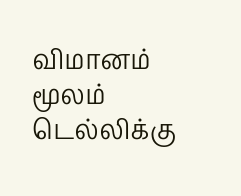விமானம் மூலம் டெல்லிக்கு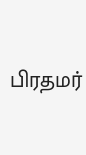பிரதமர்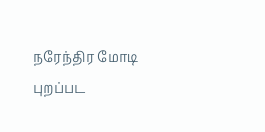நரேந்திர மோடி புறப்பட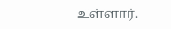உள்ளார்.